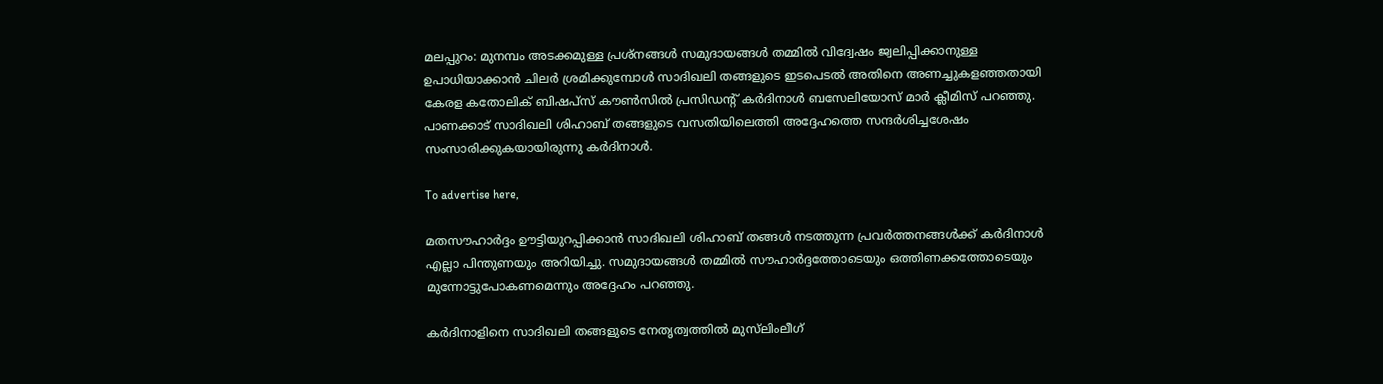മലപ്പുറം: മുനമ്പം അടക്കമുള്ള പ്രശ്നങ്ങൾ സമുദായങ്ങൾ തമ്മിൽ വിദ്വേഷം ജ്വലിപ്പിക്കാനുള്ള ഉപാധിയാക്കാൻ ചിലർ ശ്രമിക്കുമ്പോൾ സാദിഖലി തങ്ങളുടെ ഇടപെടൽ അതിനെ അണച്ചുകളഞ്ഞതായി കേരള കതോലിക് ബിഷപ്‌സ് കൗൺസിൽ പ്രസിഡന്റ് കർദിനാൾ ബസേലിയോസ് മാർ ക്ലീമിസ് പറഞ്ഞു. പാണക്കാട് സാദിഖലി ശിഹാബ് തങ്ങളുടെ വസതിയിലെത്തി അദ്ദേഹത്തെ സന്ദർശിച്ചശേഷം സംസാരിക്കുകയായിരുന്നു കർദിനാൾ.

To advertise here,

മതസൗഹാർദ്ദം ഊട്ടിയുറപ്പിക്കാൻ സാദിഖലി ശിഹാബ് തങ്ങൾ നടത്തുന്ന പ്രവർത്തനങ്ങൾക്ക് കർദിനാൾ എല്ലാ പിന്തുണയും അറിയിച്ചു. സമുദായങ്ങൾ തമ്മിൽ സൗഹാർദ്ദത്തോടെയും ഒത്തിണക്കത്തോടെയും മുന്നോട്ടുപോകണമെന്നും അദ്ദേഹം പറഞ്ഞു.

കർദിനാളിനെ സാദിഖലി തങ്ങളുടെ നേതൃത്വത്തിൽ മുസ്‌ലിംലീഗ്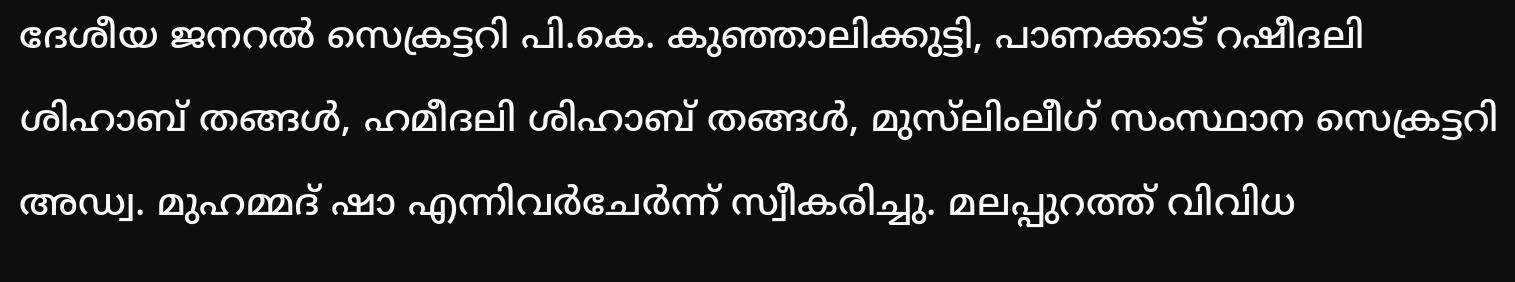ദേശീയ ജനറൽ സെക്രട്ടറി പി.കെ. കുഞ്ഞാലിക്കുട്ടി, പാണക്കാട് റഷീദലി ശിഹാബ് തങ്ങൾ, ഹമീദലി ശിഹാബ് തങ്ങൾ, മുസ്‌ലിംലീഗ് സംസ്ഥാന സെക്രട്ടറി അഡ്വ. മുഹമ്മദ് ഷാ എന്നിവർചേർന്ന് സ്വീകരിച്ചു. മലപ്പുറത്ത് വിവിധ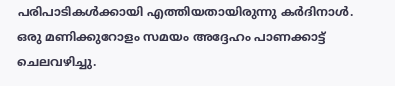പരിപാടികൾക്കായി എത്തിയതായിരുന്നു കർദിനാൾ. ഒരു മണിക്കുറോളം സമയം അദ്ദേഹം പാണക്കാട്ട് ചെലവഴിച്ചു.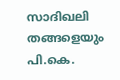സാദിഖലി തങ്ങളെയും പി.കെ.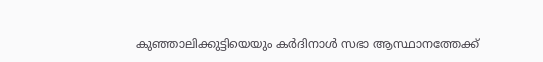കുഞ്ഞാലിക്കുട്ടിയെയും കർദിനാൾ സഭാ ആസ്ഥാനത്തേക്ക്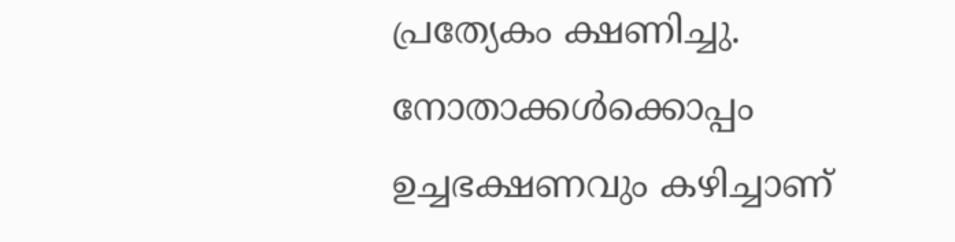പ്രത്യേകം ക്ഷണിച്ചു. നോതാക്കൾക്കൊപ്പം ഉച്ചഭക്ഷണവും കഴിച്ചാണ്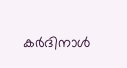കർദിനാൾ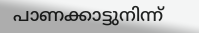പാണക്കാട്ടുനിന്ന്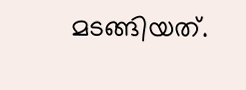മടങ്ങിയത്.